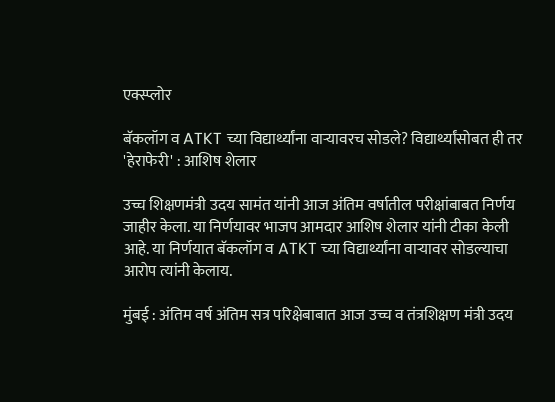एक्स्प्लोर

बॅकलॉग व ATKT च्या विद्यार्थ्यांना वाऱ्यावरच सोडले? विद्यार्थ्यांसोबत ही तर 'हेराफेरी' : आशिष शेलार

उच्च शिक्षणमंत्री उदय सामंत यांनी आज अंतिम वर्षातील परीक्षांबाबत निर्णय जाहीर केला. या निर्णयावर भाजप आमदार आशिष शेलार यांनी टीका केली आहे. या निर्णयात बॅकलॉग व ATKT च्या विद्यार्थ्यांना वाऱ्यावर सोडल्याचा आरोप त्यांनी केलाय.

मुंबई : अंतिम वर्ष अंतिम सत्र परिक्षेबाबात आज उच्च व तंत्रशिक्षण मंत्री उदय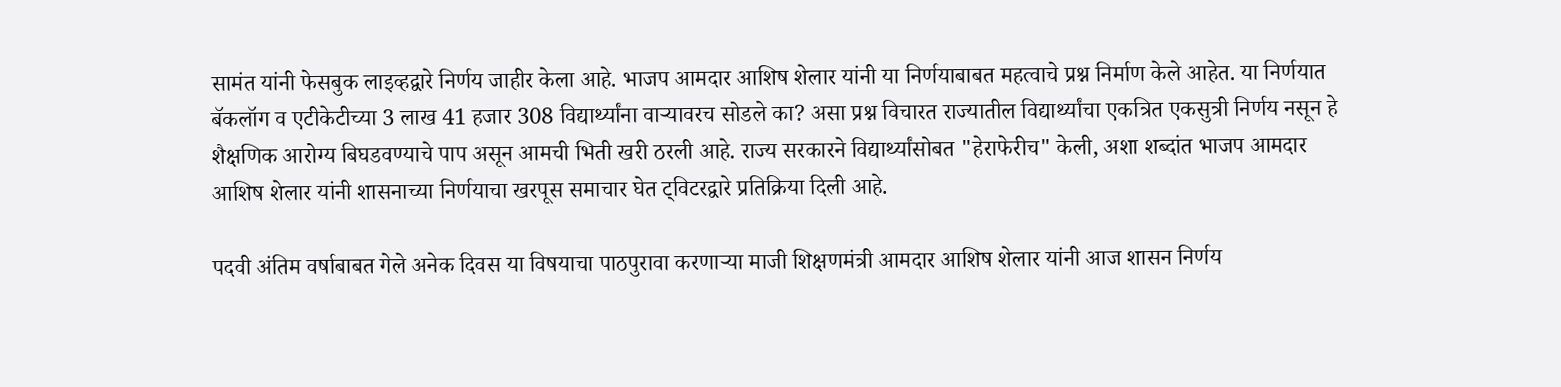सामंत यांनी फेसबुक लाइव्हद्वारे निर्णय जाहीर केला आहे. भाजप आमदार आशिष शेलार यांनी या निर्णयाबाबत महत्वाचे प्रश्न निर्माण केले आहेत. या निर्णयात बॅकलॉग व एटीकेटीच्या 3 लाख 41 हजार 308 विद्यार्थ्यांना वाऱ्यावरच सोडले का? असा प्रश्न विचारत राज्यातील विद्यार्थ्यांचा एकत्रित एकसुत्री निर्णय नसून हे शैक्षणिक आरोग्य बिघडवण्याचे पाप असून आमची भिती खरी ठरली आहे. राज्य सरकारने विद्यार्थ्यांसोबत "हेराफेरीच" केली, अशा शब्दांत भाजप आमदार आशिष शेलार यांनी शासनाच्या निर्णयाचा खरपूस समाचार घेत ट्विटरद्वारे प्रतिक्रिया दिली आहे.

पदवी अंतिम वर्षाबाबत गेले अनेक दिवस या विषयाचा पाठपुरावा करणाऱ्या माजी शिक्षणमंत्री आमदार आशिष शेलार यांनी आज शासन निर्णय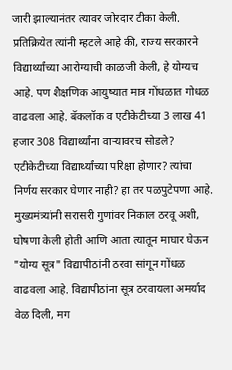जारी झाल्यानंतर त्यावर जोरदार टीका केली. प्रतिक्रियेत त्यांनी म्हटले आहे की, राज्य सरकारने विद्यार्थ्यांच्या आरोग्याची काळजी केली, हे योग्यच आहे. पण शैक्षणिक आयुष्यात मात्र गोंधळात गोधळ वाढवला आहे. बॅकलॉक व एटीकेटीच्या 3 लाख 41 हजार 308 विद्यार्थ्यांना वाऱ्यावरच सोडले? एटीकेटीच्या विद्यार्थ्यांच्या परिक्षा होणार? त्यांचा निर्णय सरकार घेणार नाही? हा तर पळपुटेपणा आहे. मुख्यमंत्र्यांनी सरासरी गुणांवर निकाल ठरवू अशी, घोषणा केली होती आणि आता त्यातून माघार घेऊन "योग्य सूत्र" विद्यापीठांनी ठरवा सांगून गोंधळ वाढवला आहे. विद्यापीठांना सूत्र ठरवायला अमर्याद वेळ दिली, मग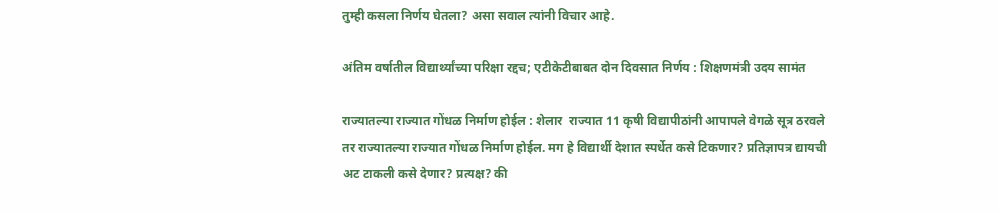तुम्ही कसला निर्णय घेतला? असा सवाल त्यांनी विचार आहे.

अंतिम वर्षातील विद्यार्थ्यांच्या परिक्षा रद्दच; एटीकेटीबाबत दोन दिवसात निर्णय : शिक्षणमंत्री उदय सामंत

राज्यातल्या राज्यात गोंधळ निर्माण होईल : शेलार  राज्यात 11 कृषी विद्यापीठांनी आपापले वेगळे सूत्र ठरवले तर राज्यातल्या राज्यात गोंधळ निर्माण होईल. मग हे विद्यार्थी देशात स्पर्धेत कसे टिकणार? प्रतिज्ञापत्र द्यायची अट टाकली कसे देणार? प्रत्यक्ष? की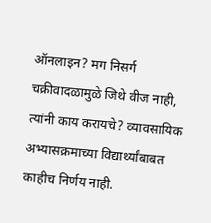ऑनलाइन? मग निसर्ग चक्रीवादळामुळे जिथे वीज नाही, त्यांनी काय करायचे? व्यावसायिक अभ्यासक्रमाच्या विद्यार्थ्यांबाबत काहीच निर्णय नाही.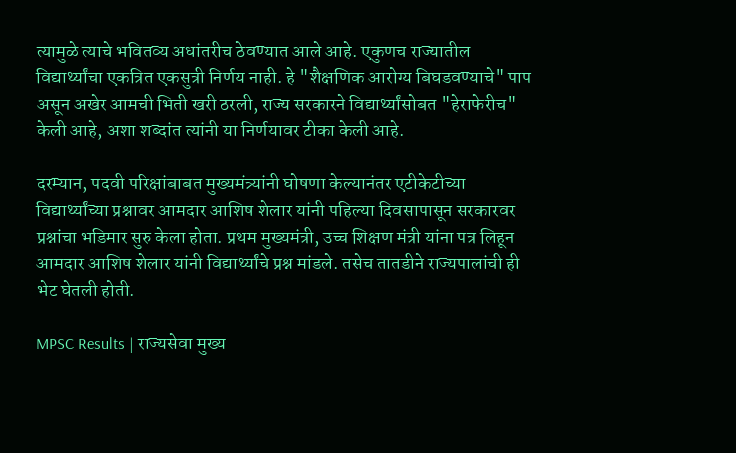त्यामुळे त्याचे भवितव्य अधांतरीच ठेवण्यात आले आहे. एकुणच राज्यातील विद्यार्थ्यांचा एकत्रित एकसुत्री निर्णय नाही. हे "शैक्षणिक आरोग्य बिघडवण्याचे" पाप असून अखेर आमची भिती खरी ठरली, राज्य सरकारने विद्यार्थ्यांसोबत "हेराफेरीच" केली आहे, अशा शब्दांत त्यांनी या निर्णयावर टीका केली आहे.

दरम्यान, पदवी परिक्षांबाबत मुख्यमंत्र्यांनी घोषणा केल्यानंतर एटीकेटीच्या विद्यार्थ्यांच्या प्रश्नावर आमदार आशिष शेलार यांनी पहिल्या दिवसापासून सरकारवर प्रश्नांचा भडिमार सुरु केला होता. प्रथम मुख्यमंत्री, उच्च शिक्षण मंत्री यांना पत्र लिहून आमदार आशिष शेलार यांनी विद्यार्थ्यांचे प्रश्न मांडले. तसेच तातडीने राज्यपालांची ही भेट घेतली होती.

MPSC Results | राज्यसेवा मुख्य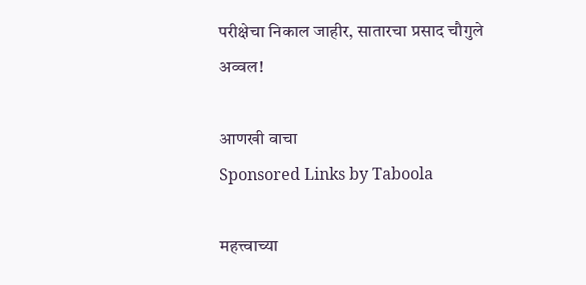परीक्षेचा निकाल जाहीर, सातारचा प्रसाद चौगुले अव्वल!

आणखी वाचा
Sponsored Links by Taboola

महत्त्वाच्या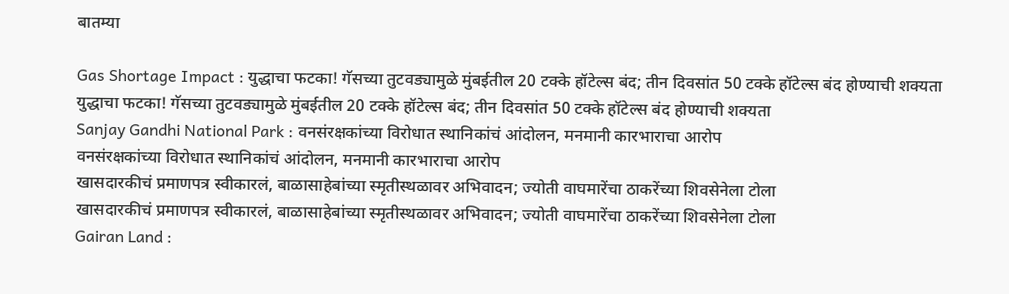बातम्या

Gas Shortage Impact : युद्धाचा फटका! गॅसच्या तुटवड्यामुळे मुंबईतील 20 टक्के हॉटेल्स बंद; तीन दिवसांत 50 टक्के हॉटेल्स बंद होण्याची शक्यता
युद्धाचा फटका! गॅसच्या तुटवड्यामुळे मुंबईतील 20 टक्के हॉटेल्स बंद; तीन दिवसांत 50 टक्के हॉटेल्स बंद होण्याची शक्यता
Sanjay Gandhi National Park : वनसंरक्षकांच्या विरोधात स्थानिकांचं आंदोलन, मनमानी कारभाराचा आरोप
वनसंरक्षकांच्या विरोधात स्थानिकांचं आंदोलन, मनमानी कारभाराचा आरोप
खासदारकीचं प्रमाणपत्र स्वीकारलं, बाळासाहेबांच्या स्मृतीस्थळावर अभिवादन; ज्योती वाघमारेंचा ठाकरेंच्या शिवसेनेला टोला
खासदारकीचं प्रमाणपत्र स्वीकारलं, बाळासाहेबांच्या स्मृतीस्थळावर अभिवादन; ज्योती वाघमारेंचा ठाकरेंच्या शिवसेनेला टोला
Gairan Land :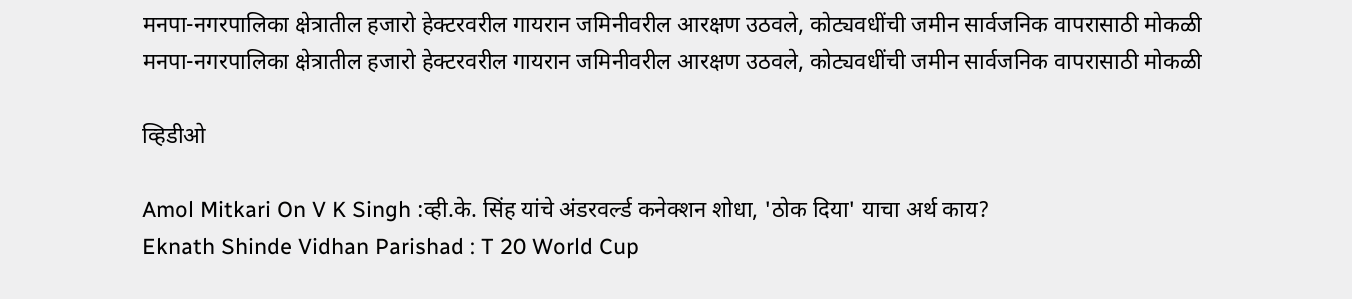मनपा-नगरपालिका क्षेत्रातील हजारो हेक्टरवरील गायरान जमिनीवरील आरक्षण उठवले, कोट्यवधींची जमीन सार्वजनिक वापरासाठी मोकळी
मनपा-नगरपालिका क्षेत्रातील हजारो हेक्टरवरील गायरान जमिनीवरील आरक्षण उठवले, कोट्यवधींची जमीन सार्वजनिक वापरासाठी मोकळी

व्हिडीओ

Amol Mitkari On V K Singh :व्ही.के. सिंह यांचे अंडरवर्ल्ड कनेक्शन शोधा, 'ठोक दिया' याचा अर्थ काय?
Eknath Shinde Vidhan Parishad : T 20 World Cup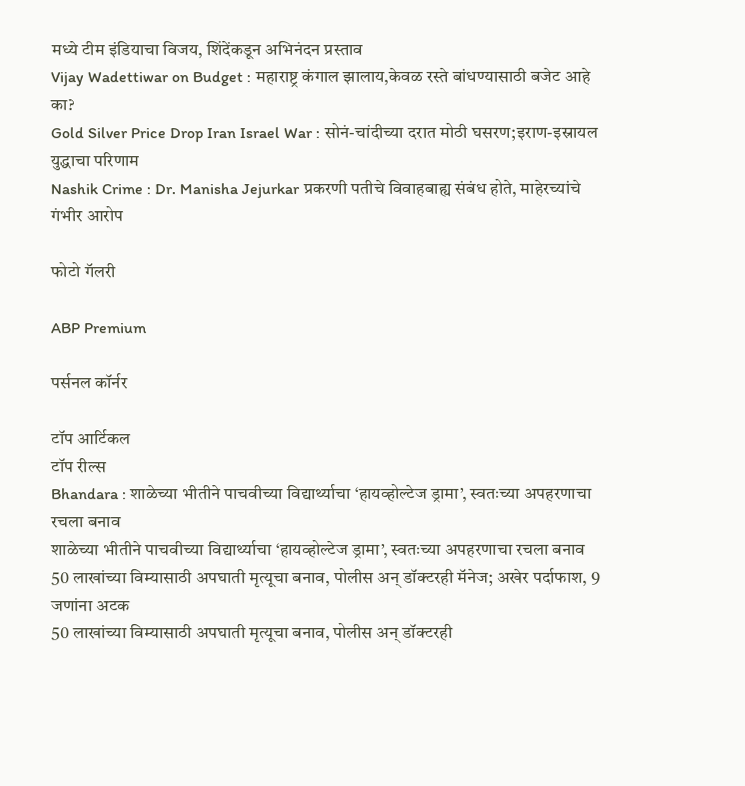मध्ये टीम इंडियाचा विजय, शिंदेंकडून अभिनंदन प्रस्ताव
Vijay Wadettiwar on Budget : महाराष्ट्र कंगाल झालाय,केवळ रस्ते बांधण्यासाठी बजेट आहे का?
Gold Silver Price Drop Iran Israel War : सोनं-चांदीच्या दरात मोठी घसरण;इराण-इस्रायल युद्धाचा परिणाम
Nashik Crime : Dr. Manisha Jejurkar प्रकरणी पतीचे विवाहबाह्य संबंध होते, माहेरच्यांचे गंभीर आरोप

फोटो गॅलरी

ABP Premium

पर्सनल कॉर्नर

टॉप आर्टिकल
टॉप रील्स
Bhandara : शाळेच्या भीतीने पाचवीच्या विद्यार्थ्याचा ‘हायव्होल्टेज ड्रामा’, स्वतःच्या अपहरणाचा रचला बनाव
शाळेच्या भीतीने पाचवीच्या विद्यार्थ्याचा ‘हायव्होल्टेज ड्रामा’, स्वतःच्या अपहरणाचा रचला बनाव
50 लाखांच्या विम्यासाठी अपघाती मृत्यूचा बनाव, पोलीस अन् डॉक्टरही मॅनेज; अखेर पर्दाफाश, 9 जणांना अटक
50 लाखांच्या विम्यासाठी अपघाती मृत्यूचा बनाव, पोलीस अन् डॉक्टरही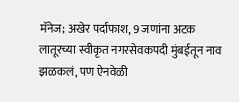मॅनेज; अखेर पर्दाफाश, 9 जणांना अटक
लातूरच्या स्वीकृत नगरसेवकपदी मुंबईतून नाव झळकलं, पण ऐनवेळी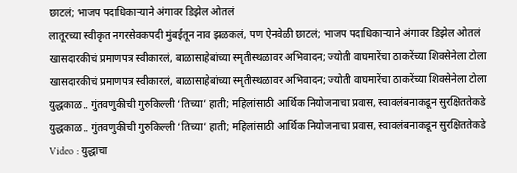छाटलं; भाजप पदाधिकाऱ्याने अंगावर डिझेल ओतलं
लातूरच्या स्वीकृत नगरसेवकपदी मुंबईतून नाव झळकलं, पण ऐनवेळी छाटलं; भाजप पदाधिकाऱ्याने अंगावर डिझेल ओतलं
खासदारकीचं प्रमाणपत्र स्वीकारलं, बाळासाहेबांच्या स्मृतीस्थळावर अभिवादन; ज्योती वाघमारेंचा ठाकरेंच्या शिवसेनेला टोला
खासदारकीचं प्रमाणपत्र स्वीकारलं, बाळासाहेबांच्या स्मृतीस्थळावर अभिवादन; ज्योती वाघमारेंचा ठाकरेंच्या शिवसेनेला टोला
युद्धकाळ.. गुंतवणुकीची गुरुकिल्ली ‘तिच्या’ हाती; महिलांसाठी आर्थिक नियोजनाचा प्रवास, स्वावलंबनाकडून सुरक्षिततेकडे
युद्धकाळ.. गुंतवणुकीची गुरुकिल्ली ‘तिच्या’ हाती; महिलांसाठी आर्थिक नियोजनाचा प्रवास, स्वावलंबनाकडून सुरक्षिततेकडे
Video : युद्धाचा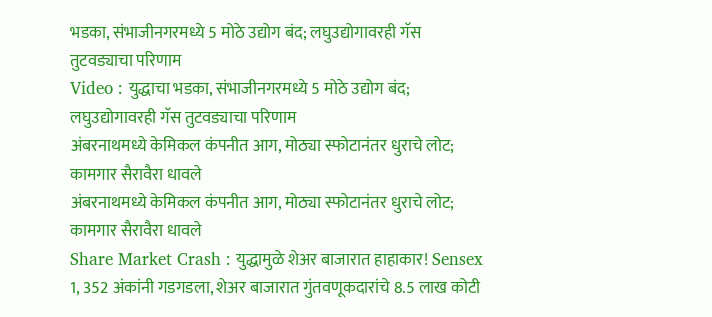भडका, संभाजीनगरमध्ये 5 मोठे उद्योग बंद; लघुउद्योगावरही गॅस तुटवड्याचा परिणाम
Video : युद्धाचा भडका, संभाजीनगरमध्ये 5 मोठे उद्योग बंद; लघुउद्योगावरही गॅस तुटवड्याचा परिणाम
अंबरनाथमध्ये केमिकल कंपनीत आग, मोठ्या स्फोटानंतर धुराचे लोट; कामगार सैरावैरा धावले
अंबरनाथमध्ये केमिकल कंपनीत आग, मोठ्या स्फोटानंतर धुराचे लोट; कामगार सैरावैरा धावले
Share Market Crash : युद्धामुळे शेअर बाजारात हाहाकार! Sensex  1, 352 अंकांनी गडगडला, शेअर बाजारात गुंतवणूकदारांचे 8.5 लाख कोटी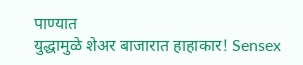पाण्यात
युद्धामुळे शेअर बाजारात हाहाकार! Sensex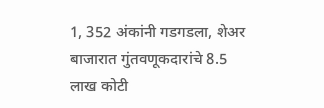1, 352 अंकांनी गडगडला, शेअर बाजारात गुंतवणूकदारांचे 8.5 लाख कोटी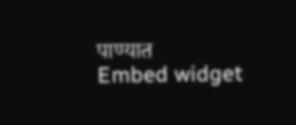पाण्यात
Embed widget